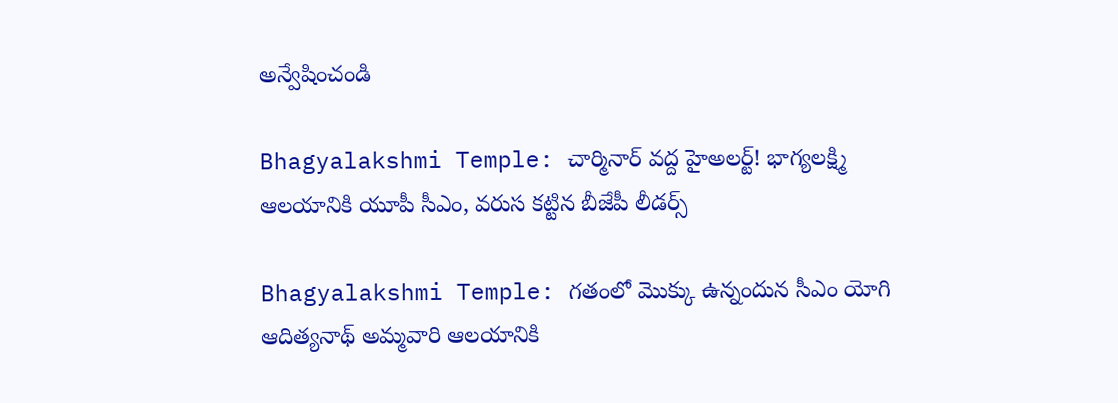అన్వేషించండి

Bhagyalakshmi Temple: చార్మినార్ వద్ద హైఅలర్ట్! భాగ్యలక్ష్మి ఆలయానికి యూపీ సీఎం, వరుస కట్టిన బీజేపీ లీడర్స్

Bhagyalakshmi Temple: గతంలో మొక్కు ఉన్నందున సీఎం యోగి ఆదిత్యనాథ్ అమ్మవారి ఆలయానికి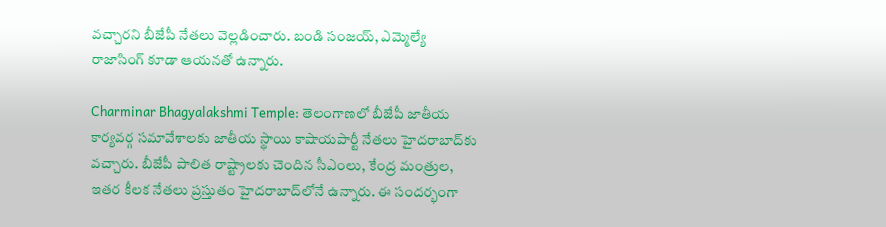వచ్చారని బీజేపీ నేతలు వెల్లడించారు. బండి సంజయ్‌, ఎమ్మెల్యే రాజాసింగ్‌ కూడా ఆయనతో ఉన్నారు.

Charminar Bhagyalakshmi Temple: తెలంగాణలో బీజేపీ జాతీయ కార్యవర్గ సమావేశాలకు జాతీయ స్థాయి కాషాయపార్టీ నేతలు హైదరాబాద్‌కు వచ్చారు. బీజేపీ పాలిత రాష్ట్రాలకు చెందిన సీఎంలు, కేంద్ర మంత్రుల, ఇతర కీలక నేతలు ప్రస్తుతం హైదరాబాద్‌లోనే ఉన్నారు. ఈ సందర్భంగా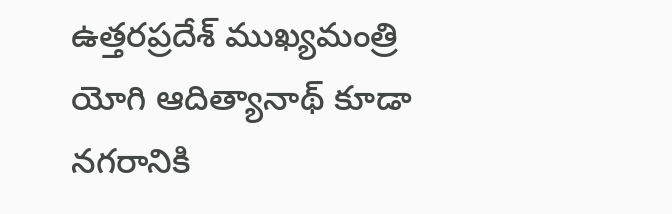ఉత్తరప్రదేశ్‌ ముఖ్యమంత్రి యోగి ఆదిత్యానాథ్‌ కూడా నగరానికి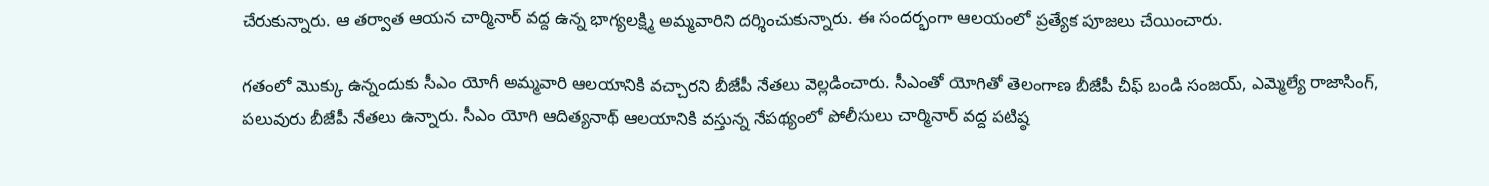చేరుకున్నారు. ఆ తర్వాత ఆయన చార్మినార్‌ వద్ద ఉన్న భాగ్యలక్ష్మి అ‍మ్మవారిని దర్శించుకున్నారు. ఈ సందర్భంగా ఆలయంలో ప్రత్యేక పూజలు చేయించారు.

గతంలో మొక్కు ఉన్నందుకు సీఎం యోగీ అమ్మవారి ఆలయానికి వచ్చారని బీజేపీ నేతలు వెల్లడించారు. సీఎంతో యోగితో తెలంగాణ బీజేపీ చీఫ్‌ బండి సంజయ్‌, ఎమ్మెల్యే రాజాసింగ్‌, పలువురు బీజేపీ నేతలు ఉన్నారు. సీఎం యోగి ఆదిత్యనాథ్ ఆలయానికి వస్తున్న నేపథ్యంలో పోలీసులు చార్మినార్ వద్ద పటిష్ఠ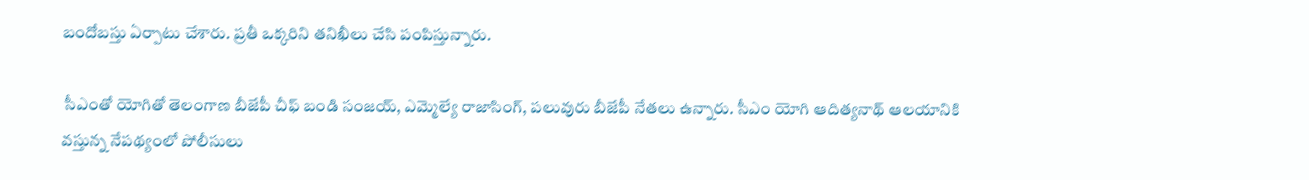బందోబస్తు ఏర్పాటు చేశారు. ప్రతీ ఒక్కరిని తనిఖీలు చేసి పంపిస్తున్నారు.

 సీఎంతో యోగితో తెలంగాణ బీజేపీ చీఫ్‌ బండి సంజయ్‌, ఎమ్మెల్యే రాజాసింగ్‌, పలువురు బీజేపీ నేతలు ఉన్నారు. సీఎం యోగి ఆదిత్యనాథ్ ఆలయానికి వస్తున్న నేపథ్యంలో పోలీసులు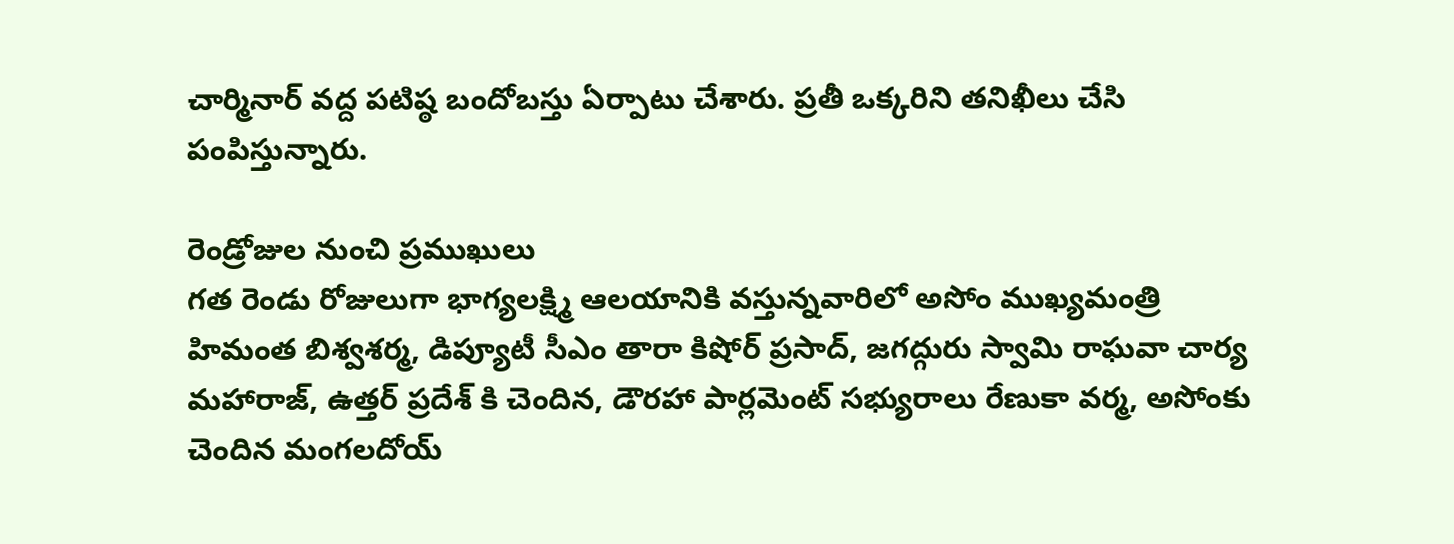చార్మినార్ వద్ద పటిష్ఠ బందోబస్తు ఏర్పాటు చేశారు. ప్రతీ ఒక్కరిని తనిఖీలు చేసి పంపిస్తున్నారు.

రెండ్రోజుల నుంచి ప్రముఖులు
గత రెండు రోజులుగా భాగ్యలక్ష్మి ఆలయానికి వస్తున్నవారిలో అసోం ముఖ్యమంత్రి హిమంత బిశ్వశర్మ, డిప్యూటీ సీఎం తారా కిషోర్ ప్రసాద్, జగద్గురు స్వామి రాఘవా చార్య మహారాజ్, ఉత్తర్ ప్రదేశ్ కి చెందిన, డౌరహా పార్లమెంట్ సభ్యురాలు రేణుకా వర్మ, అసోంకు చెందిన మంగలదోయ్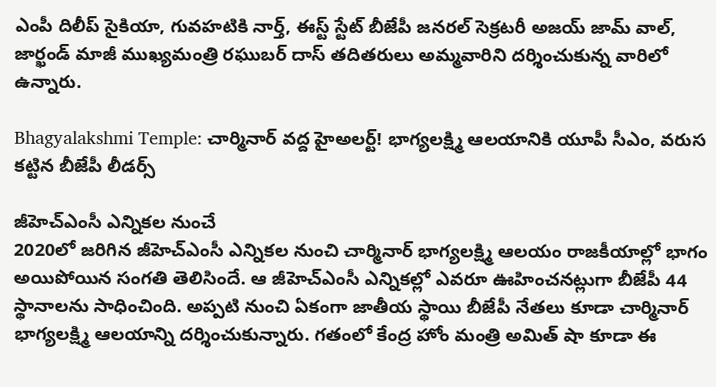ఎంపీ దిలీప్ సైకియా, గువహటికి నార్త్, ఈస్ట్ స్టేట్ బీజేపీ జనరల్ సెక్రటరీ అజయ్ జామ్ వాల్, జార్ఖండ్ మాజీ ముఖ్యమంత్రి రఘుబర్ దాస్ తదితరులు అమ్మవారిని దర్శించుకున్న వారిలో ఉన్నారు.

Bhagyalakshmi Temple: చార్మినార్ వద్ద హైఅలర్ట్! భాగ్యలక్ష్మి ఆలయానికి యూపీ సీఎం, వరుస కట్టిన బీజేపీ లీడర్స్

జీహెచ్ఎంసీ ఎన్నికల నుంచే
2020లో జరిగిన జీహెచ్ఎంసీ ఎన్నికల నుంచి చార్మినార్ భాగ్యలక్ష్మి ఆలయం రాజకీయాల్లో భాగం అయిపోయిన సంగతి తెలిసిందే. ఆ జీహెచ్ఎంసీ ఎన్నికల్లో ఎవరూ ఊహించనట్లుగా బీజేపీ 44 స్థానాలను సాధించింది. అప్పటి నుంచి ఏకంగా జాతీయ స్థాయి బీజేపీ నేతలు కూడా చార్మినార్ భాగ్యలక్ష్మి ఆలయాన్ని దర్శించుకున్నారు. గతంలో కేంద్ర హోం మంత్రి అమిత్ షా కూడా ఈ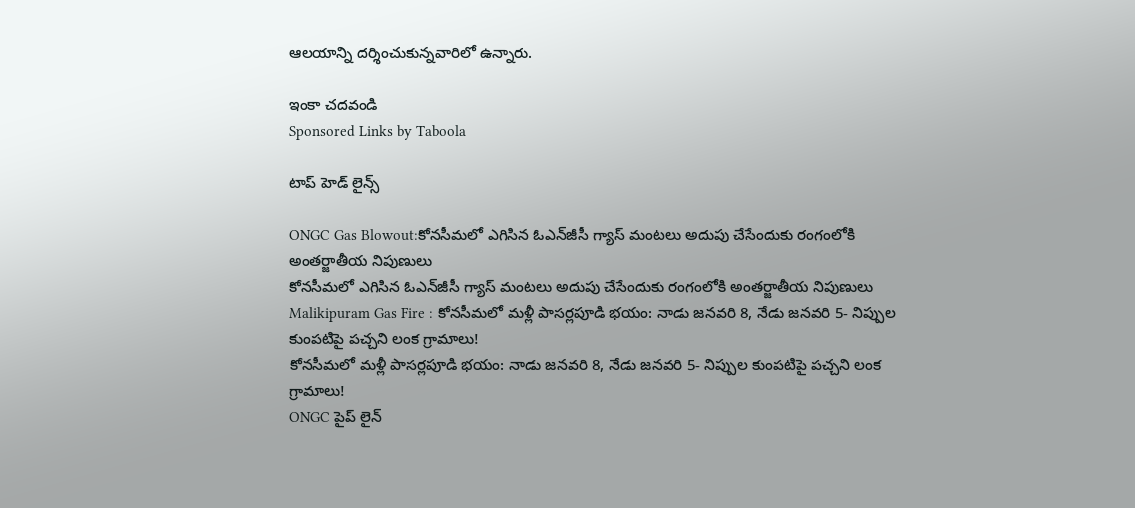ఆలయాన్ని దర్శించుకున్నవారిలో ఉన్నారు.

ఇంకా చదవండి
Sponsored Links by Taboola

టాప్ హెడ్ లైన్స్

ONGC Gas Blowout:కోనసీమలో ఎగిసిన ఓఎన్‌జీసీ గ్యాస్‌ మంటలు అదుపు చేసేందుకు రంగంలోకి అంతర్జాతీయ నిపుణులు
కోనసీమలో ఎగిసిన ఓఎన్‌జీసీ గ్యాస్‌ మంటలు అదుపు చేసేందుకు రంగంలోకి అంతర్జాతీయ నిపుణులు
Malikipuram Gas Fire : కోనసీమలో మళ్లీ పాసర్లపూడి భయం: నాడు జనవరి 8, నేడు జనవరి 5- నిప్పుల కుంపటిపై పచ్చని లంక గ్రామాలు!
కోనసీమలో మళ్లీ పాసర్లపూడి భయం: నాడు జనవరి 8, నేడు జనవరి 5- నిప్పుల కుంపటిపై పచ్చని లంక గ్రామాలు!
ONGC పైప్ లైన్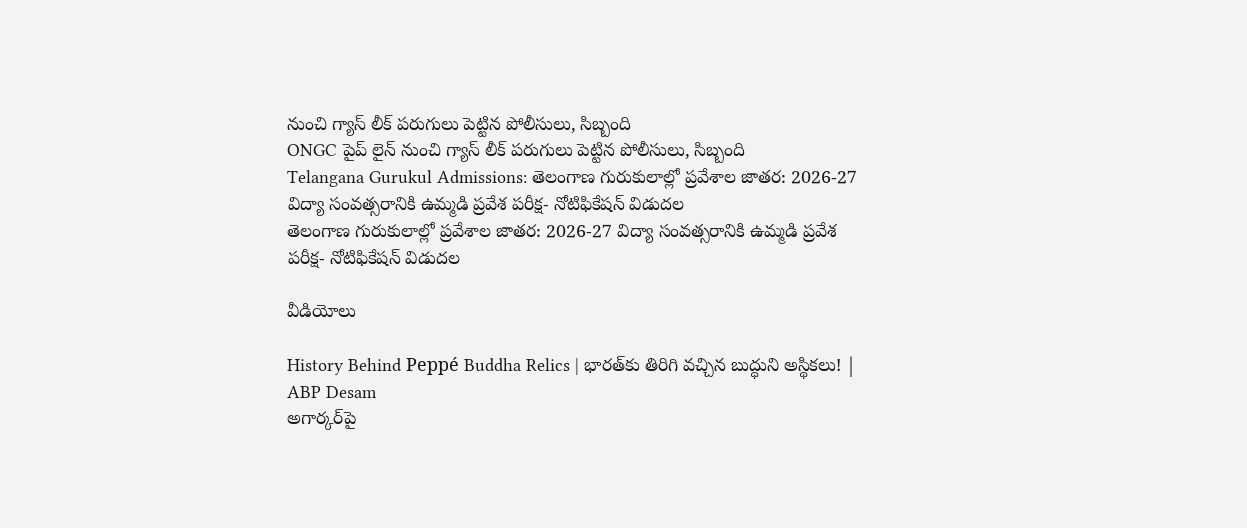నుంచి గ్యాస్ లీక్ పరుగులు పెట్టిన పోలీసులు, సిబ్బంది
ONGC పైప్ లైన్ నుంచి గ్యాస్ లీక్ పరుగులు పెట్టిన పోలీసులు, సిబ్బంది
Telangana Gurukul Admissions: తెలంగాణ గురుకులాల్లో ప్రవేశాల జాతర: 2026-27 విద్యా సంవత్సరానికి ఉమ్మడి ప్రవేశ పరీక్ష- నోటిఫికేషన్ విడుదల
తెలంగాణ గురుకులాల్లో ప్రవేశాల జాతర: 2026-27 విద్యా సంవత్సరానికి ఉమ్మడి ప్రవేశ పరీక్ష- నోటిఫికేషన్ విడుదల

వీడియోలు

History Behind Peppé Buddha Relics | భారత్‌కు తిరిగి వచ్చిన బుద్ధుని అస్థికలు! | ABP Desam
అగార్కర్‌పై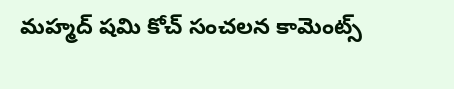మహ్మద్ షమి కోచ్ సంచలన కామెంట్స్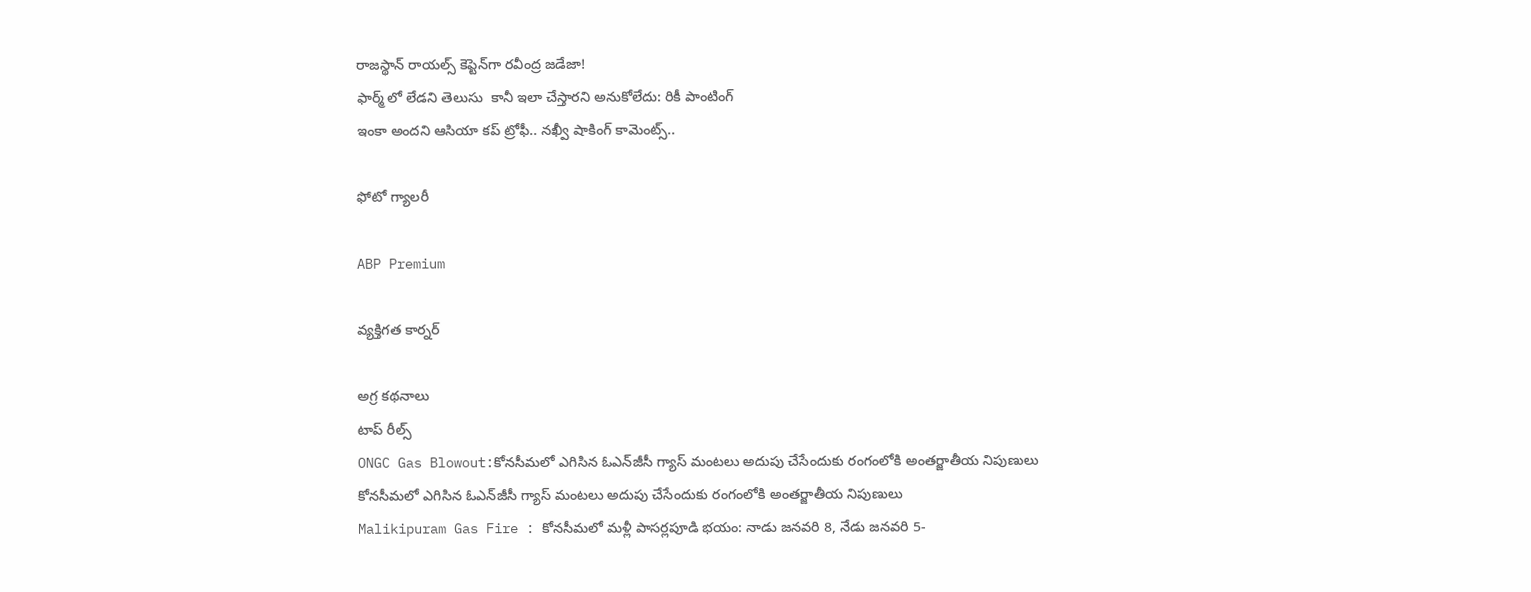రాజస్థాన్ రాయల్స్ కెప్టెన్‌గా రవీంద్ర జడేజా!
ఫార్మ్ లో లేడని తెలుసు  కానీ ఇలా చేస్తారని అనుకోలేదు: రికీ పాంటింగ్
ఇంకా అందని ఆసియా కప్ ట్రోఫీ.. నఖ్వీ షాకింగ్ కామెంట్స్..

ఫోటో గ్యాలరీ

ABP Premium

వ్యక్తిగత కార్నర్

అగ్ర కథనాలు
టాప్ రీల్స్
ONGC Gas Blowout:కోనసీమలో ఎగిసిన ఓఎన్‌జీసీ గ్యాస్‌ మంటలు అదుపు చేసేందుకు రంగంలోకి అంతర్జాతీయ నిపుణులు
కోనసీమలో ఎగిసిన ఓఎన్‌జీసీ గ్యాస్‌ మంటలు అదుపు చేసేందుకు రంగంలోకి అంతర్జాతీయ నిపుణులు
Malikipuram Gas Fire : కోనసీమలో మళ్లీ పాసర్లపూడి భయం: నాడు జనవరి 8, నేడు జనవరి 5-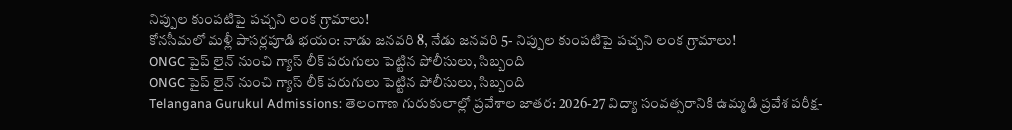నిప్పుల కుంపటిపై పచ్చని లంక గ్రామాలు!
కోనసీమలో మళ్లీ పాసర్లపూడి భయం: నాడు జనవరి 8, నేడు జనవరి 5- నిప్పుల కుంపటిపై పచ్చని లంక గ్రామాలు!
ONGC పైప్ లైన్ నుంచి గ్యాస్ లీక్ పరుగులు పెట్టిన పోలీసులు, సిబ్బంది
ONGC పైప్ లైన్ నుంచి గ్యాస్ లీక్ పరుగులు పెట్టిన పోలీసులు, సిబ్బంది
Telangana Gurukul Admissions: తెలంగాణ గురుకులాల్లో ప్రవేశాల జాతర: 2026-27 విద్యా సంవత్సరానికి ఉమ్మడి ప్రవేశ పరీక్ష-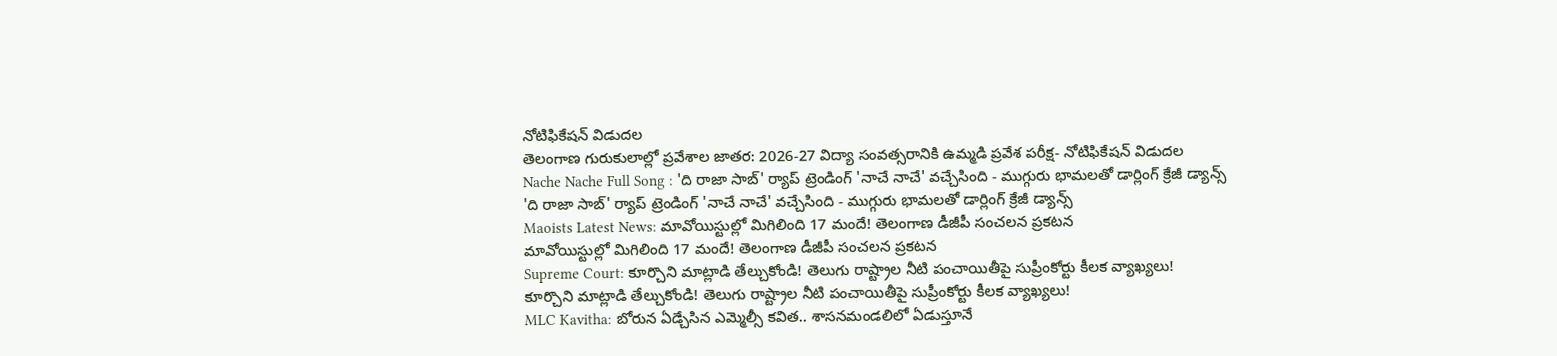నోటిఫికేషన్ విడుదల
తెలంగాణ గురుకులాల్లో ప్రవేశాల జాతర: 2026-27 విద్యా సంవత్సరానికి ఉమ్మడి ప్రవేశ పరీక్ష- నోటిఫికేషన్ విడుదల
Nache Nache Full Song : 'ది రాజా సాబ్' ర్యాప్ ట్రెండింగ్ 'నాచే నాచే' వచ్చేసింది - ముగ్గురు భామలతో డార్లింగ్ క్రేజీ డ్యాన్స్
'ది రాజా సాబ్' ర్యాప్ ట్రెండింగ్ 'నాచే నాచే' వచ్చేసింది - ముగ్గురు భామలతో డార్లింగ్ క్రేజీ డ్యాన్స్
Maoists Latest News: మావోయిస్టుల్లో మిగిలింది 17 మందే! తెలంగాణ డీజీపీ సంచలన ప్రకటన
మావోయిస్టుల్లో మిగిలింది 17 మందే! తెలంగాణ డీజీపీ సంచలన ప్రకటన
Supreme Court: కూర్చొని మాట్లాడి తేల్చుకోండి! తెలుగు రాష్ట్రాల నీటి పంచాయితీపై సుప్రీంకోర్టు కీలక వ్యాఖ్యలు!
కూర్చొని మాట్లాడి తేల్చుకోండి! తెలుగు రాష్ట్రాల నీటి పంచాయితీపై సుప్రీంకోర్టు కీలక వ్యాఖ్యలు!
MLC Kavitha: బోరున ఏడ్చేసిన ఎమ్మెల్సీ కవిత.. శాసనమండలిలో ఏడుస్తూనే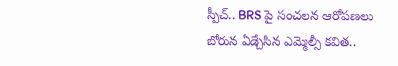స్పీచ్.. BRS పై సంచలన ఆరోపణలు
బోరున ఏడ్చేసిన ఎమ్మెల్సీ కవిత..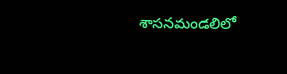శాసనమండలిలో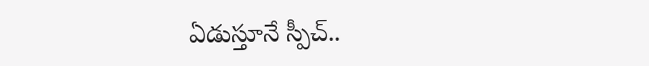ఏడుస్తూనే స్పీచ్..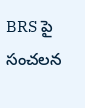BRS పై సంచలన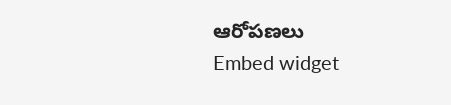ఆరోపణలు
Embed widget